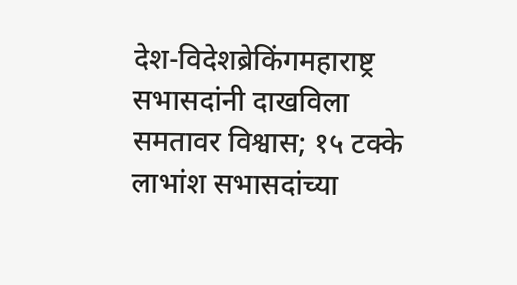देश-विदेशब्रेकिंगमहाराष्ट्र
सभासदांनी दाखविला समतावर विश्वास; १५ टक्के लाभांश सभासदांच्या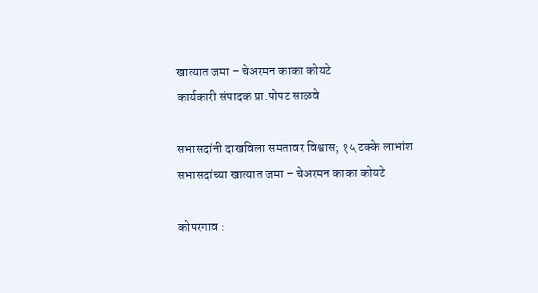खात्यात जमा – चेअरमन काका कोयटे
कार्यकारी संपादक प्रा.पोपट साळवे

सभासदांनी दाखविला समतावर विश्वास; १५ टक्के लाभांश सभासदांच्या खात्यात जमा – चेअरमन काका कोयटे

कोपरगाव :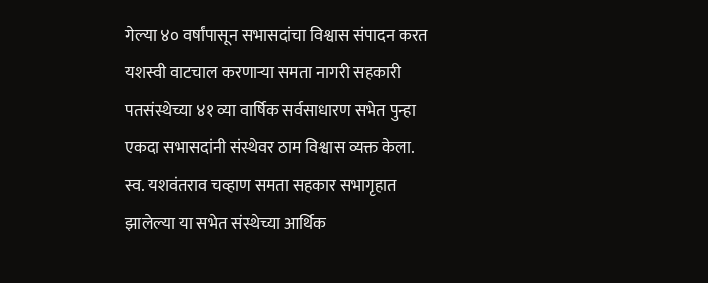गेल्या ४० वर्षांपासून सभासदांचा विश्वास संपादन करत यशस्वी वाटचाल करणाऱ्या समता नागरी सहकारी पतसंस्थेच्या ४१ व्या वार्षिक सर्वसाधारण सभेत पुन्हा एकदा सभासदांनी संस्थेवर ठाम विश्वास व्यक्त केला. स्व. यशवंतराव चव्हाण समता सहकार सभागृहात झालेल्या या सभेत संस्थेच्या आर्थिक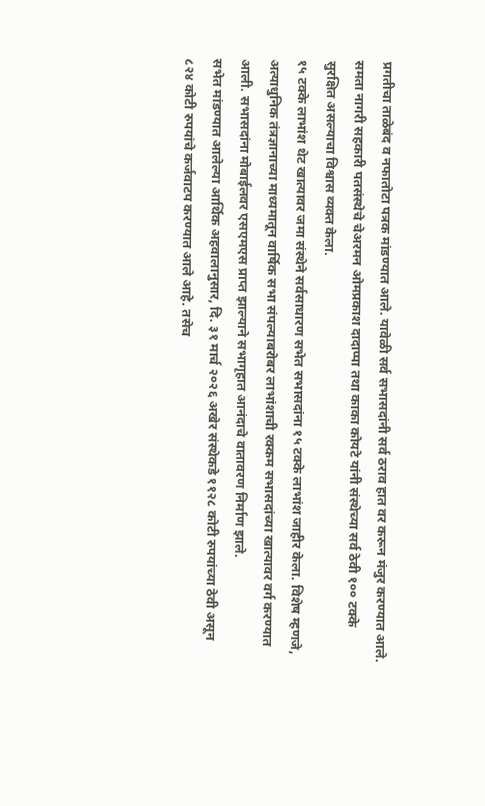प्रगतीचा ताळेबंद व नफातोटा पत्रक मांडण्यात आले. यावेळी सर्व सभासदांनी सर्व ठराव हात वर करून मंजुर करण्यात आले. समता नागरी सहकारी पतसंस्थेचे चेअरमन ओमप्रकाश दादाप्पा तथा काका कोयटे यांनी संस्थेच्या सर्व ठेवी १०० टक्के सुरक्षित असल्याचा विश्वास व्यक्त केला.
१५ टक्के लाभांश थेट खात्यावर जमा संस्थेने सर्वसाधारण सभेत सभासदांना १५ टक्के लाभांश जाहीर केला. विशेष म्हणजे, अत्याधुनिक तंत्रज्ञानाच्या माध्यमातून वार्षिक सभा संपल्याबरोबर लाभांशाची रक्कम सभासदांच्या खात्यावर वर्ग करण्यात आली. सभासदांना मोबाईलवर एसएमएस प्राप्त झाल्याने सभागृहात आनंदाचे वातावरण निर्माण झाले.
सभेत मांडण्यात आलेल्या आर्थिक अहवालानुसार, दि. ३१ मार्च २०२६ अखेर संस्थेकडे ११२८ कोटी रुपयांच्या ठेवी असून ८२४ कोटी रुपयांचे कर्जवाटप करण्यात आले आहे. तसेच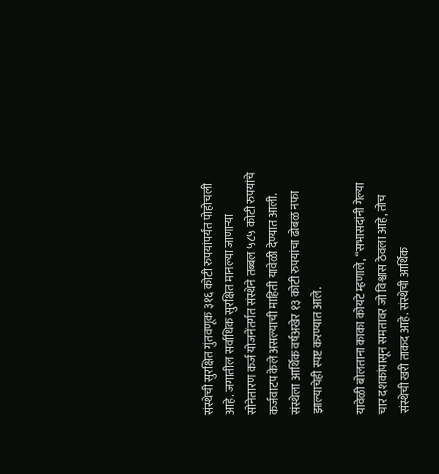संस्थेची सुरक्षित गुंतवणूक ३१६ कोटी रुपयांपर्यंत पोहोचली आहे. जगातील सर्वाधिक सुरक्षित मानल्या जाणाऱ्या सोनेतारण कर्ज योजनेंतर्गत संस्थेने तब्बल ५८५ कोटी रुपयांचे कर्जवाटप केले असल्याची माहिती यावेळी देण्यात आली. संस्थेला आर्थिक वर्षअखेर १३ कोटी रुपयांचा ढोबळ नफा झाल्याचेही स्पष्ट करण्यात आले.

यावेळी बोलताना काका कोयटे म्हणाले, “सभासदांनी गेल्या चार दशकांपासून समतावर जो विश्वास ठेवला आहे, तोच संस्थेची खरी ताकद आहे. संस्थेची आर्थिक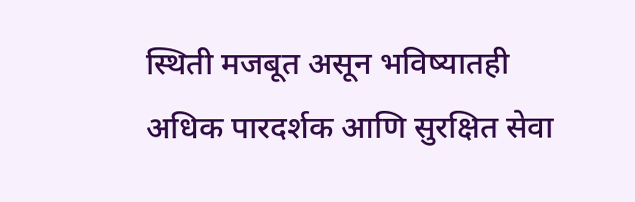स्थिती मजबूत असून भविष्यातही अधिक पारदर्शक आणि सुरक्षित सेवा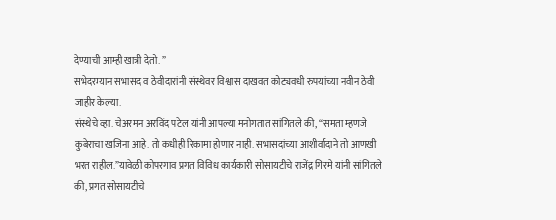देण्याची आम्ही खात्री देतो. ”
सभेदरम्यान सभासद व ठेवीदारांनी संस्थेवर विश्वास दाखवत कोट्यवधी रुपयांच्या नवीन ठेवी जाहीर केल्या.
संस्थेचे व्हा. चेअरमन अरविंद पटेल यांनी आपल्या मनोगतात सांगितले की, “समता म्हणजे कुबेराचा खजिना आहे. तो कधीही रिकामा होणार नाही. सभासदांच्या आशीर्वादाने तो आणखी भरत राहील.”यावेळी कोपरगाव प्रगत विविध कार्यकारी सोसायटीचे राजेंद्र गिरमे यांनी सांगितले की, प्रगत सोसायटीचे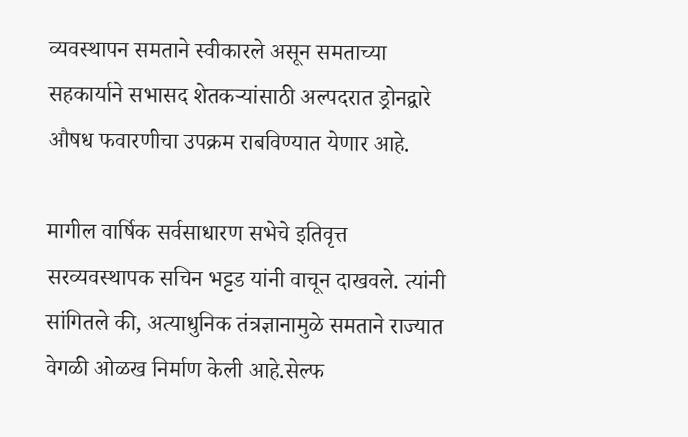व्यवस्थापन समताने स्वीकारले असून समताच्या सहकार्याने सभासद शेतकऱ्यांसाठी अल्पदरात ड्रोनद्वारे औषध फवारणीचा उपक्रम राबविण्यात येणार आहे.

मागील वार्षिक सर्वसाधारण सभेचे इतिवृत्त सरव्यवस्थापक सचिन भट्टड यांनी वाचून दाखवले. त्यांनी सांगितले की, अत्याधुनिक तंत्रज्ञानामुळे समताने राज्यात वेगळी ओळख निर्माण केली आहे.सेल्फ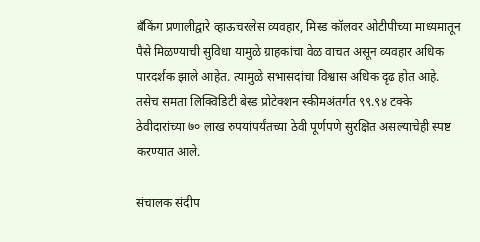बँकिंग प्रणालीद्वारे व्हाऊचरलेस व्यवहार, मिस्ड कॉलवर ओटीपीच्या माध्यमातून पैसे मिळण्याची सुविधा यामुळे ग्राहकांचा वेळ वाचत असून व्यवहार अधिक पारदर्शक झाले आहेत. त्यामुळे सभासदांचा विश्वास अधिक दृढ होत आहे. तसेच समता लिक्विडिटी बेस्ड प्रोटेक्शन स्कीमअंतर्गत ९९.९४ टक्के ठेवीदारांच्या ७० लाख रुपयांपर्यंतच्या ठेवी पूर्णपणे सुरक्षित असल्याचेही स्पष्ट करण्यात आले.

संचालक संदीप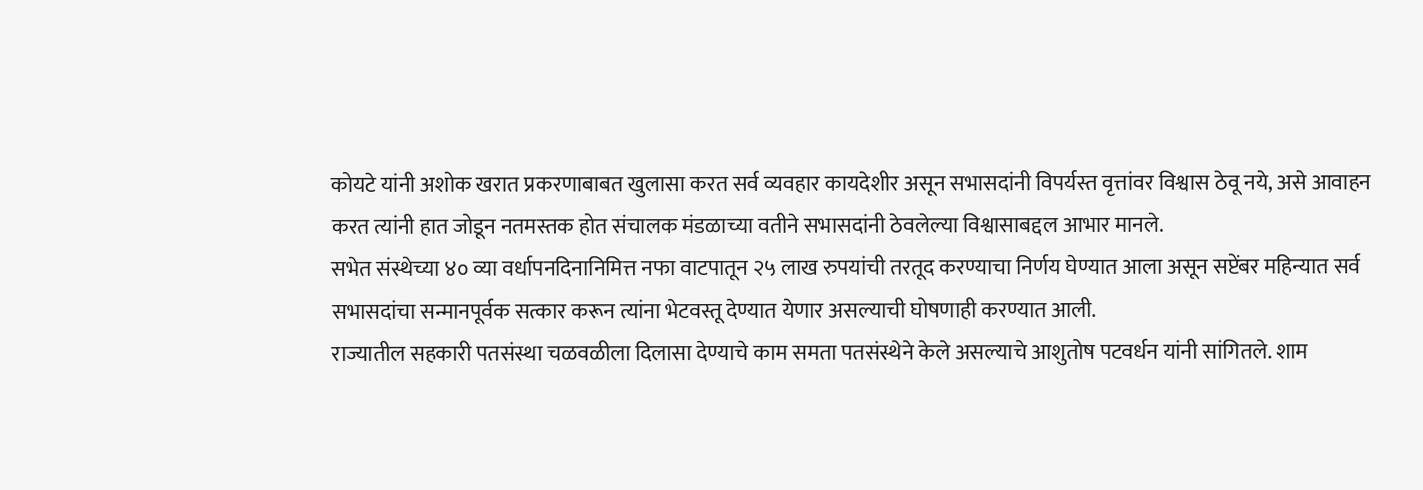कोयटे यांनी अशोक खरात प्रकरणाबाबत खुलासा करत सर्व व्यवहार कायदेशीर असून सभासदांनी विपर्यस्त वृत्तांवर विश्वास ठेवू नये, असे आवाहन करत त्यांनी हात जोडून नतमस्तक होत संचालक मंडळाच्या वतीने सभासदांनी ठेवलेल्या विश्वासाबद्दल आभार मानले.
सभेत संस्थेच्या ४० व्या वर्धापनदिनानिमित्त नफा वाटपातून २५ लाख रुपयांची तरतूद करण्याचा निर्णय घेण्यात आला असून सप्टेंबर महिन्यात सर्व सभासदांचा सन्मानपूर्वक सत्कार करून त्यांना भेटवस्तू देण्यात येणार असल्याची घोषणाही करण्यात आली.
राज्यातील सहकारी पतसंस्था चळवळीला दिलासा देण्याचे काम समता पतसंस्थेने केले असल्याचे आशुतोष पटवर्धन यांनी सांगितले. शाम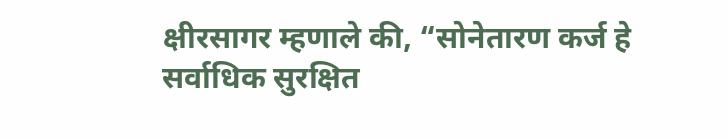क्षीरसागर म्हणाले की, “सोनेतारण कर्ज हे सर्वाधिक सुरक्षित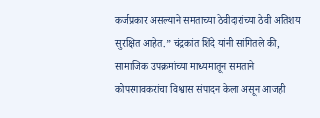कर्जप्रकार असल्याने समताच्या ठेवीदारांच्या ठेवी अतिशय सुरक्षित आहेत.” चंद्रकांत शिंदे यांनी सांगितले की, सामाजिक उपक्रमांच्या माध्यमातून समताने कोपरगावकरांचा विश्वास संपादन केला असून आजही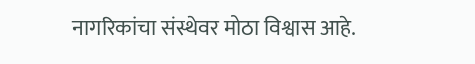नागरिकांचा संस्थेवर मोठा विश्वास आहे.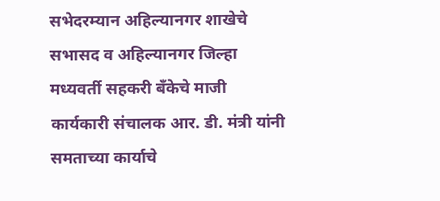सभेदरम्यान अहिल्यानगर शाखेचे सभासद व अहिल्यानगर जिल्हा मध्यवर्ती सहकरी बँकेचे माजी कार्यकारी संचालक आर. डी. मंत्री यांनी समताच्या कार्याचे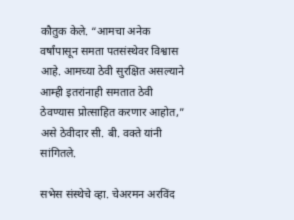कौतुक केले. “आमचा अनेक वर्षांपासून समता पतसंस्थेवर विश्वास आहे. आमच्या ठेवी सुरक्षित असल्याने आम्ही इतरांनाही समतात ठेवी ठेवण्यास प्रोत्साहित करणार आहोत,” असे ठेवीदार सी. बी. वक्ते यांनी सांगितले.

सभेस संस्थेचे व्हा. चेअरमन अरविंद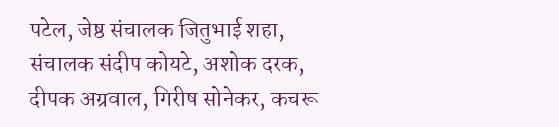पटेल, जेष्ठ संचालक जितुभाई शहा, संचालक संदीप कोयटे, अशोक दरक, दीपक अग्रवाल, गिरीष सोनेकर, कचरू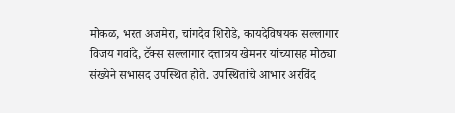मोकळ, भरत अजमेरा, चांगदेव शिरोडे, कायदेविषयक सल्लागार विजय गवांदे, टॅक्स सल्लागार दत्तात्रय खेमनर यांच्यासह मोठ्या संख्येने सभासद उपस्थित होते. उपस्थितांचे आभार अरविंद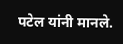पटेल यांनी मानले.